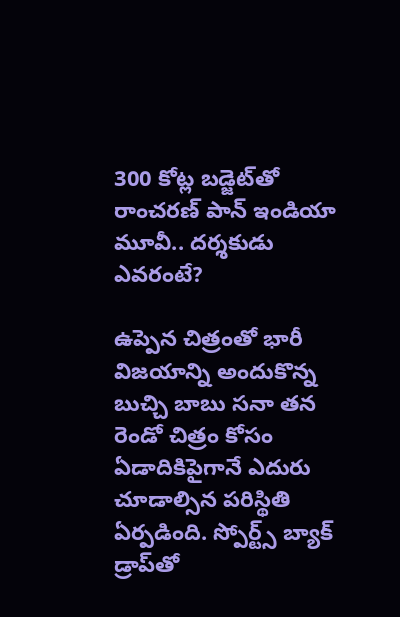300 కోట్ల బడ్జెట్‌తో రాంచరణ్ పాన్ ఇండియా మూవీ.. దర్శకుడు ఎవరంటే?

ఉప్పెన చిత్రంతో భారీ విజయాన్ని అందుకొన్న బుచ్చి బాబు సనా తన రెండో చిత్రం కోసం ఏడాదికిపైగానే ఎదురు చూడాల్సిన పరిస్థితి ఏర్పడింది. స్పోర్ట్స్ బ్యాక్ డ్రాప్‌తో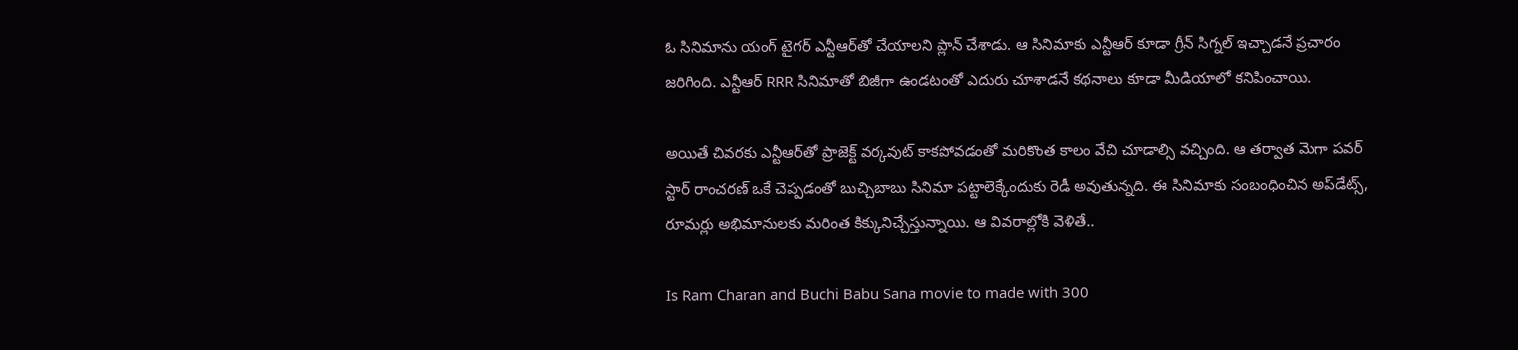ఓ సినిమాను యంగ్ టైగర్ ఎన్టీఆర్‌తో చేయాలని ప్లాన్ చేశాడు. ఆ సినిమాకు ఎన్టీఆర్‌ కూడా గ్రీన్ సిగ్నల్ ఇచ్చాడనే ప్రచారం జరిగింది. ఎన్టీఆర్ RRR సినిమాతో బిజీగా ఉండటంతో ఎదురు చూశాడనే కథనాలు కూడా మీడియాలో కనిపించాయి.

అయితే చివరకు ఎన్టీఆర్‌తో ప్రాజెక్ట్ వర్కవుట్ కాకపోవడంతో మరికొంత కాలం వేచి చూడాల్సి వచ్చింది. ఆ తర్వాత మెగా పవర్ స్టార్ రాంచరణ్‌ ఒకే చెప్పడంతో బుచ్చిబాబు సినిమా పట్టాలెక్కేందుకు రెడీ అవుతున్నది. ఈ సినిమాకు సంబంధించిన అప్‌డేట్స్, రూమర్లు అభిమానులకు మరింత కిక్కునిచ్చేస్తున్నాయి. ఆ వివరాల్లోకి వెళితే..

Is Ram Charan and Buchi Babu Sana movie to made with 300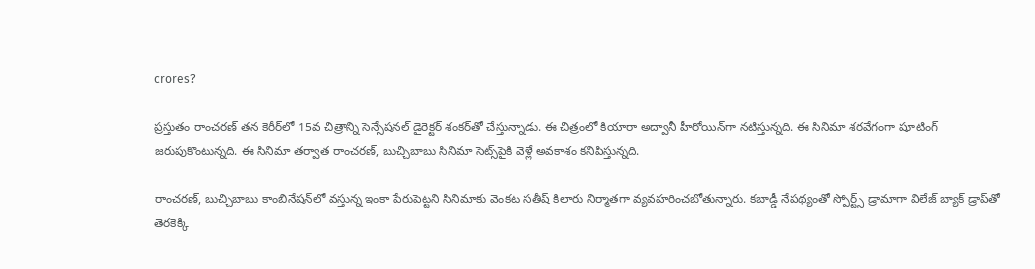crores?

ప్రస్తుతం రాంచరణ్ తన కెరీర్‌లో 15వ చిత్రాన్ని సెన్సేషనల్ డైరెక్టర్ శంకర్‌తో చేస్తున్నాడు. ఈ చిత్రంలో కియారా అద్వానీ హీరోయిన్‌గా నటిస్తున్నది. ఈ సినిమా శరవేగంగా షూటింగ్ జరుపుకొంటున్నది. ఈ సినిమా తర్వాత రాంచరణ్, బుచ్చిబాబు సినిమా సెట్స్‌పైకి వెళ్లే అవకాశం కనిపిస్తున్నది.

రాంచరణ్, బుచ్చిబాబు కాంబినేషన్‌లో వస్తున్న ఇంకా పేరుపెట్టని సినిమాకు వెంకట సతీష్ కిలారు నిర్మాతగా వ్యవహరించబోతున్నారు. కబాడ్డీ నేపథ్యంతో స్పోర్ట్స్ డ్రామాగా విలేజ్ బ్యాక్ డ్రాప్‌తో తెరకెక్కి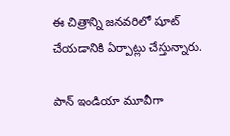ఈ చిత్రాన్ని జనవరిలో షూట్ చేయడానికి ఏర్పాట్లు చేస్తున్నారు.

పాన్ ఇండియా మూవీగా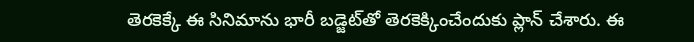తెరకెక్కే ఈ సినిమాను భారీ బడ్జెట్‌తో తెరకెక్కించేందుకు ప్లాన్ చేశారు. ఈ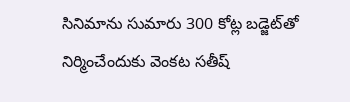సినిమాను సుమారు 300 కోట్ల బడ్జెట్‌తో నిర్మించేందుకు వెంకట సతీష్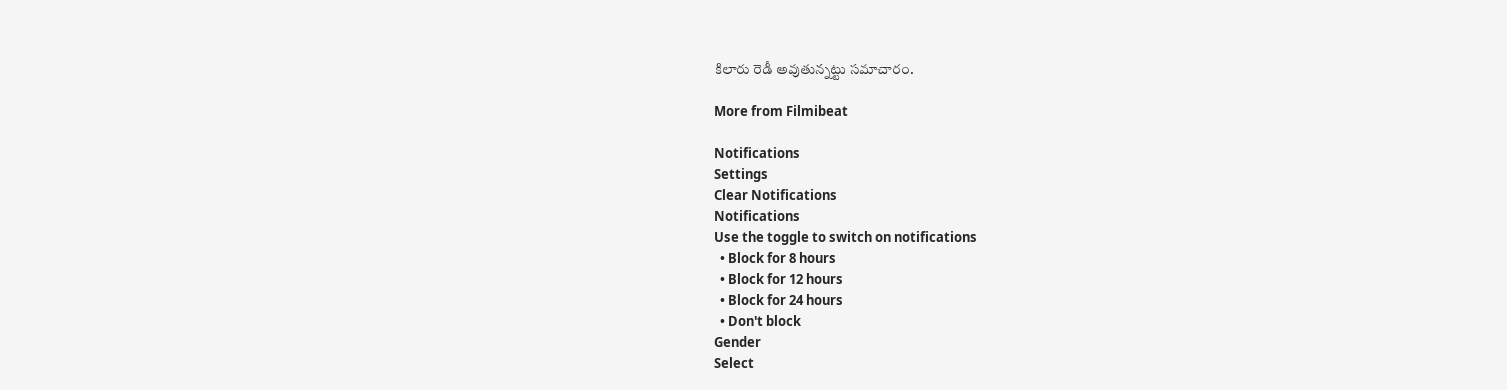కిలారు రెడీ అవుతున్నట్టు సమాచారం.

More from Filmibeat

Notifications
Settings
Clear Notifications
Notifications
Use the toggle to switch on notifications
  • Block for 8 hours
  • Block for 12 hours
  • Block for 24 hours
  • Don't block
Gender
Select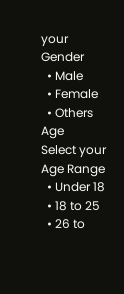your Gender
  • Male
  • Female
  • Others
Age
Select your Age Range
  • Under 18
  • 18 to 25
  • 26 to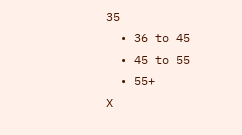35
  • 36 to 45
  • 45 to 55
  • 55+
X